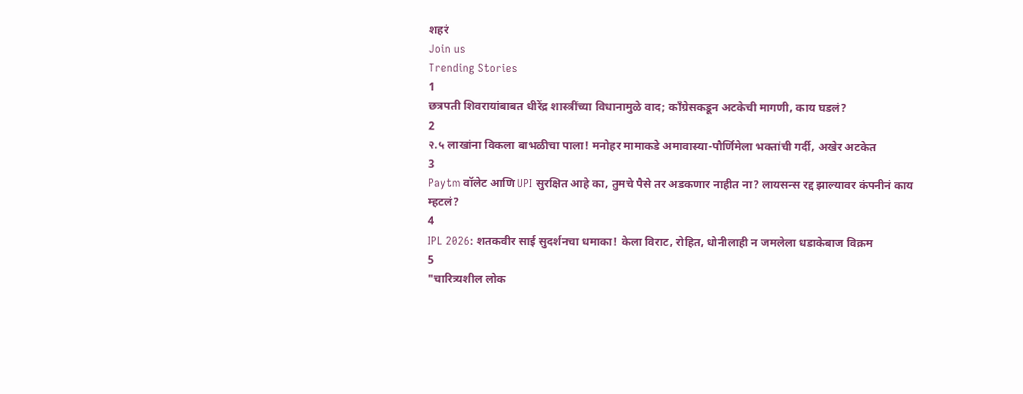शहरं
Join us
Trending Stories
1
छत्रपती शिवरायांबाबत धीरेंद्र शास्त्रींच्या विधानामुळे वाद; काँग्रेसकडून अटकेची मागणी, काय घडलं?
2
२.५ लाखांना विकला बाभळीचा पाला! मनोहर मामाकडे अमावास्या-पौर्णिमेला भक्तांची गर्दी, अखेर अटकेत
3
Paytm वॉलेट आणि UPI सुरक्षित आहे का, तुमचे पैसे तर अडकणार नाहीत ना? लायसन्स रद्द झाल्यावर कंपनीनं काय म्हटलं?
4
IPL 2026: शतकवीर साई सुदर्शनचा धमाका! केला विराट, रोहित, धोनीलाही न जमलेला धडाकेबाज विक्रम
5
"चारित्र्यशील लोक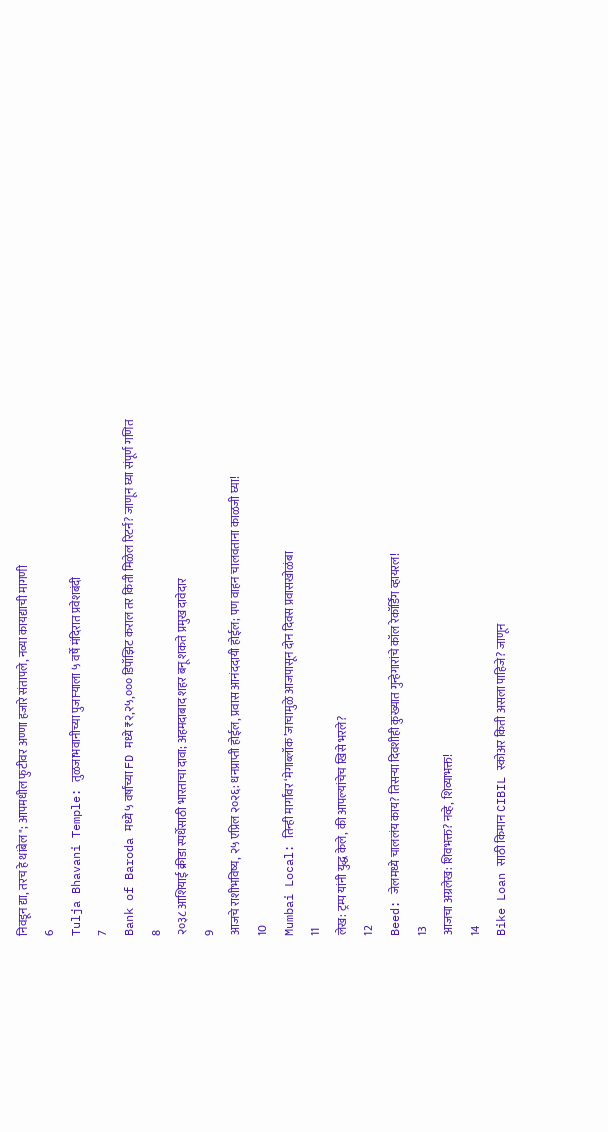निवडून द्या, तरच हे थांबेल"; आपमधील फुटीवर अण्णा हजारे संतापले, नव्या कायद्याची मागणी
6
Tulja Bhavani Temple: तुळजाभवानीच्या पुजाऱ्याला ५ वर्षे मंदिरात प्रवेशबंदी
7
Bank of Baroda मध्ये ५ वर्षांच्या FD मध्ये ₹२,२५,००० डिपॉझिट कराल तर किती मिळेल रिटर्न? जाणून घ्या संपूर्ण गणित
8
२०३८ आशियाई क्रीडा स्पर्धेसाठी भारताचा दावा; अहमदाबाद शहर बनू शकते प्रमुख दावेदार
9
आजचे राशीभविष्य, २५ एप्रिल २०२६: धनप्राप्ती होईल, प्रवास आनंददायी होईल; पण वाहन चालवताना काळजी घ्या!
10
Mumbai Local: तिन्ही मार्गांवर ‘मेगाब्लॉक’जाचामुळे आजपासून दोन दिवस प्रवासखोळंबा
11
लेख: ट्रम्प यांनी युद्ध केले, की आपल्यांचेच खिसे भरले?
12
Beed: जेलमध्ये चाललंय काय? तिसऱ्या दिवशीही कुख्यात गुन्हेगारांचे कॉल रेकॉर्डिंग व्हायरल!
13
आजचा अग्रलेख: शिवभक्त? नव्हे, शिव्याभक्त!
14
Bike Loan साठी किमान CIBIL स्कोअर किती असला पाहिजे? जाणून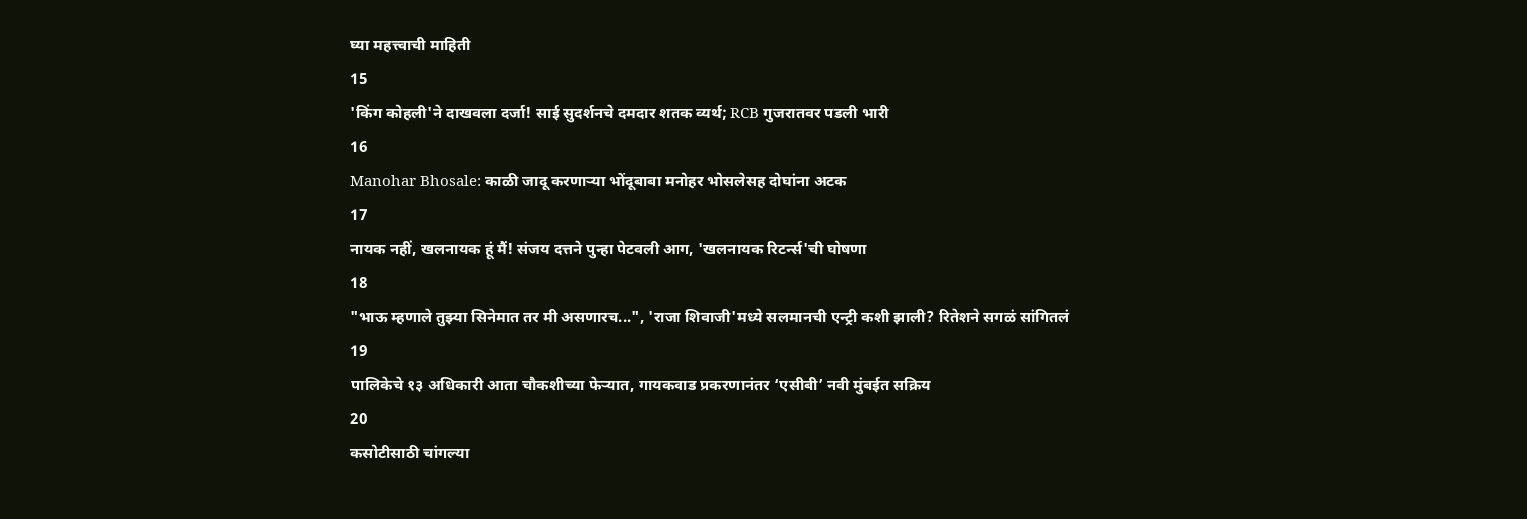घ्या महत्त्वाची माहिती
15
'किंग कोहली'ने दाखवला दर्जा! साई सुदर्शनचे दमदार शतक व्यर्थ; RCB गुजरातवर पडली भारी
16
Manohar Bhosale: काळी जादू करणाऱ्या भोंदूबाबा मनोहर भोसलेसह दोघांना अटक
17
नायक नहीं, खलनायक हूं मैं! संजय दत्तने पुन्हा पेटवली आग, 'खलनायक रिटर्न्स'ची घोषणा
18
"भाऊ म्हणाले तुझ्या सिनेमात तर मी असणारच...", 'राजा शिवाजी'मध्ये सलमानची एन्ट्री कशी झाली? रितेशने सगळं सांगितलं
19
पालिकेचे १३ अधिकारी आता चौकशीच्या फेऱ्यात, गायकवाड प्रकरणानंतर ‘एसीबी’ नवी मुंबईत सक्रिय
20
कसोटीसाठी चांगल्या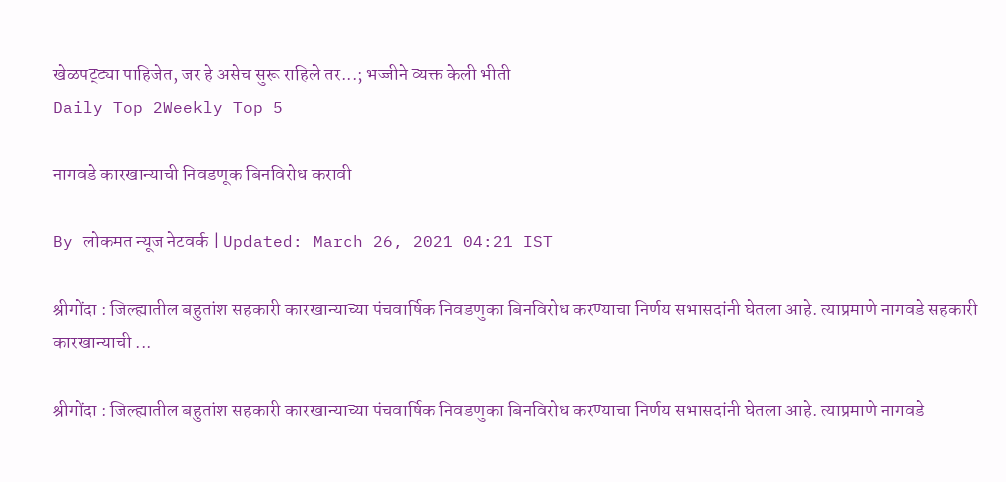खेळपट्ट्या पाहिजेत, जर हे असेच सुरू राहिले तर...; भज्जीने व्यक्त केली भीती
Daily Top 2Weekly Top 5

नागवडे कारखान्याची निवडणूक बिनविरोध करावी

By लोकमत न्यूज नेटवर्क | Updated: March 26, 2021 04:21 IST

श्रीगोंदा : जिल्ह्यातील बहुतांश सहकारी कारखान्याच्या पंचवार्षिक निवडणुका बिनविरोध करण्याचा निर्णय सभासदांनी घेतला आहे. त्याप्रमाणे नागवडे सहकारी कारखान्याची ...

श्रीगोंदा : जिल्ह्यातील बहुतांश सहकारी कारखान्याच्या पंचवार्षिक निवडणुका बिनविरोध करण्याचा निर्णय सभासदांनी घेतला आहे. त्याप्रमाणे नागवडे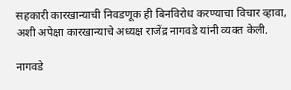सहकारी कारखान्याची निवडणूक ही बिनविरोध करण्याचा विचार व्हावा, अशी अपेक्षा कारखान्याचे अध्यक्ष राजेंद्र नागवडे यांनी व्यक्त केली.

नागवडे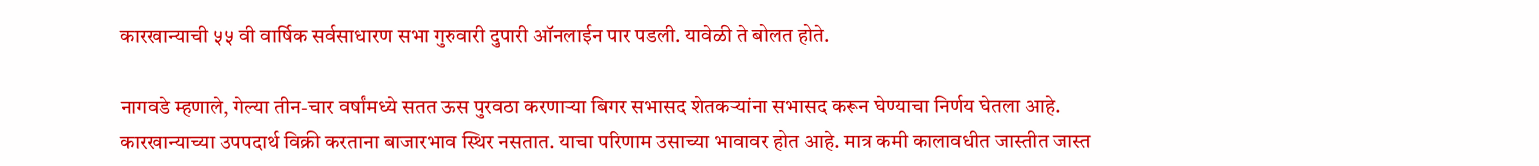कारखान्याची ५५ वी वार्षिक सर्वसाधारण सभा गुरुवारी दुपारी ऑनलाईन पार पडली. यावेळी ते बोलत होते.

नागवडे म्हणाले, गेल्या तीन-चार वर्षांमध्ये सतत ऊस पुरवठा करणाऱ्या बिगर सभासद शेतकऱ्यांना सभासद करून घेण्याचा निर्णय घेतला आहे. कारखान्याच्या उपपदार्थ विक्री करताना बाजारभाव स्थिर नसतात. याचा परिणाम उसाच्या भावावर होत आहे. मात्र कमी कालावधीत जास्तीत जास्त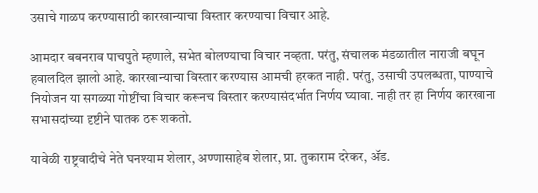उसाचे गाळप करण्यासाठी कारखान्याचा विस्तार करण्याचा विचार आहे.

आमदार बबनराव पाचपुते म्हणाले, सभेत बोलण्याचा विचार नव्हता. परंतु, संचालक मंडळातील नाराजी बघून हवालदिल झालो आहे. कारखान्याचा विस्तार करण्यास आमची हरकत नाही. परंतु, उसाची उपलब्धता, पाण्याचे नियोजन या सगळ्या गोष्टींचा विचार करूनच विस्तार करण्यासंदर्भात निर्णय घ्यावा. नाही तर हा निर्णय कारखाना सभासदांच्या दृष्टीने घातक ठरू शकतो.

यावेळी राष्ट्रवादीचे नेते घनश्याम शेलार, अण्णासाहेब शेलार, प्रा. तुकाराम दरेकर, ॲड.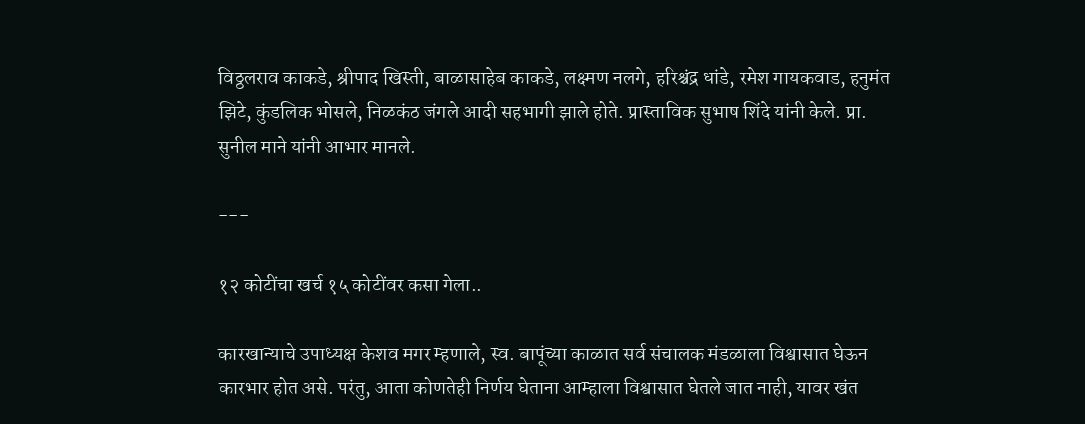विठ्ठलराव काकडे, श्रीपाद खिस्ती, बाळासाहेब काकडे, लक्ष्मण नलगे, हरिश्चंद्र धांडे, रमेश गायकवाड, हनुमंत झिटे, कुंडलिक भोसले, निळकंठ जंगले आदी सहभागी झाले होते. प्रास्ताविक सुभाष शिंदे यांनी केले. प्रा. सुनील माने यांनी आभार मानले.

---

१२ कोटींचा खर्च १५ कोटींवर कसा गेला..

कारखान्याचे उपाध्यक्ष केशव मगर म्हणाले, स्व. बापूंच्या काळात सर्व संचालक मंडळाला विश्वासात घेऊन कारभार होत असे. परंतु, आता कोणतेही निर्णय घेताना आम्हाला विश्वासात घेतले जात नाही, यावर खंत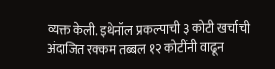व्यक्त केली. इथेनॉल प्रकल्पाची ३ कोटी खर्चाची अंदाजित रक्कम तब्बल १२ कोटींनी वाढून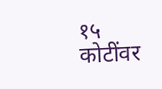१५ कोटींवर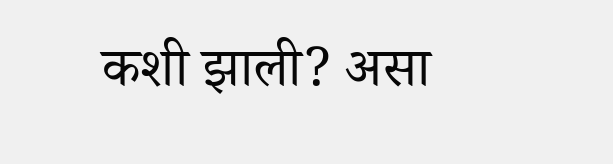कशी झाली? असा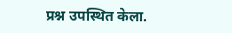प्रश्न उपस्थित केला.